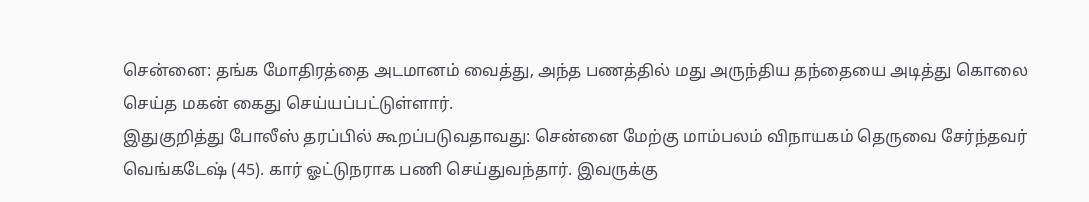சென்னை: தங்க மோதிரத்தை அடமானம் வைத்து, அந்த பணத்தில் மது அருந்திய தந்தையை அடித்து கொலை செய்த மகன் கைது செய்யப்பட்டுள்ளார்.
இதுகுறித்து போலீஸ் தரப்பில் கூறப்படுவதாவது: சென்னை மேற்கு மாம்பலம் விநாயகம் தெருவை சேர்ந்தவர் வெங்கடேஷ் (45). கார் ஓட்டுநராக பணி செய்துவந்தார். இவருக்கு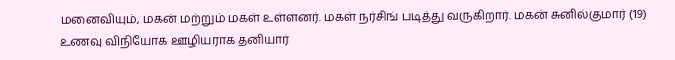மனைவியும், மகன் மற்றும் மகள் உள்ளனர். மகள் நர்சிங் படித்து வருகிறார். மகன் சுனில்குமார் (19) உணவு விநியோக ஊழியராக தனியார்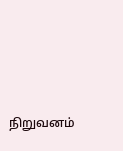நிறுவனம்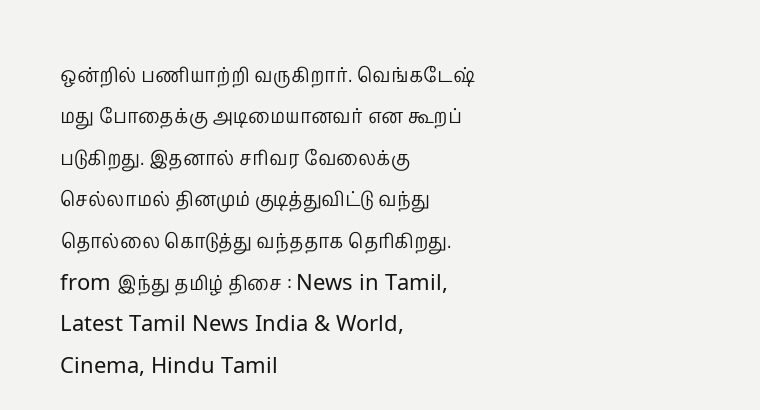ஒன்றில் பணியாற்றி வருகிறார். வெங்கடேஷ் மது போதைக்கு அடிமையானவர் என கூறப் படுகிறது. இதனால் சரிவர வேலைக்கு செல்லாமல் தினமும் குடித்துவிட்டு வந்து தொல்லை கொடுத்து வந்ததாக தெரிகிறது.
from இந்து தமிழ் திசை : News in Tamil, Latest Tamil News India & World, Cinema, Hindu Tamil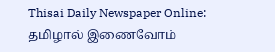Thisai Daily Newspaper Online: தமிழால் இணைவோம்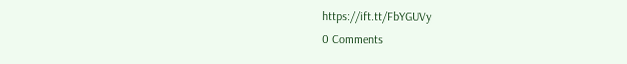https://ift.tt/FbYGUVy
0 Comments